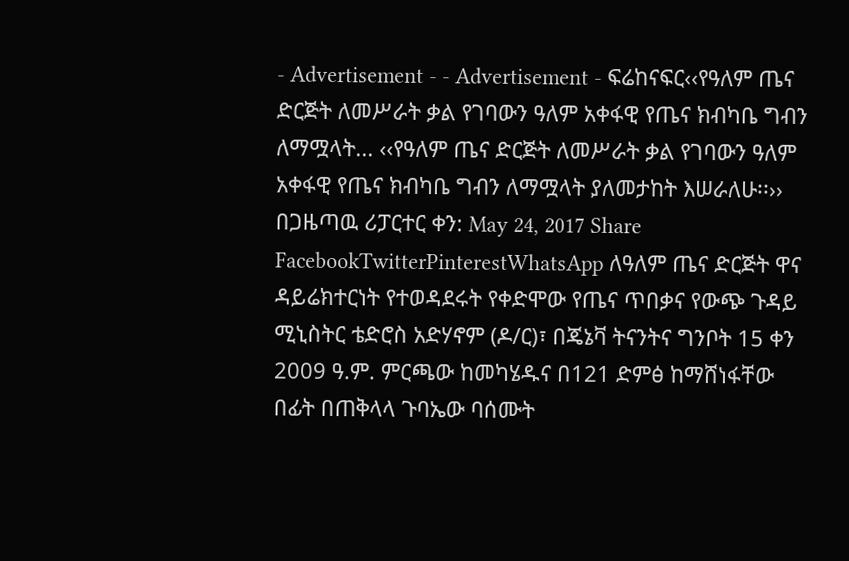- Advertisement - - Advertisement - ፍሬከናፍር‹‹የዓለም ጤና ድርጅት ለመሥራት ቃል የገባውን ዓለም አቀፋዊ የጤና ክብካቤ ግብን ለማሟላት... ‹‹የዓለም ጤና ድርጅት ለመሥራት ቃል የገባውን ዓለም አቀፋዊ የጤና ክብካቤ ግብን ለማሟላት ያለመታከት እሠራለሁ፡፡›› በጋዜጣዉ ሪፓርተር ቀን: May 24, 2017 Share FacebookTwitterPinterestWhatsApp ለዓለም ጤና ድርጅት ዋና ዳይሬክተርነት የተወዳደሩት የቀድሞው የጤና ጥበቃና የውጭ ጉዳይ ሚኒስትር ቴድሮስ አድሃኖም (ዶ/ር)፣ በጄኔቫ ትናንትና ግንቦት 15 ቀን 2009 ዓ.ም. ምርጫው ከመካሄዱና በ121 ድምፅ ከማሸነፋቸው በፊት በጠቅላላ ጉባኤው ባሰሙት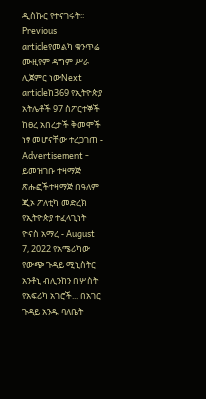ዲስኩር የተናገሩት፡፡ Previous articleየመልካ ቁንጥሬ ሙዚየም ዳግም ሥራ ሊጀምር ነውNext articleከ369 የኢትዮጵያ አትሌቶች 97 ስፖርተኞች ከፀረ አበረታች ቅመሞች ነፃ መሆናቸው ተረጋገጠ - Advertisement - ይመዝገቡ ተዛማጅ ጽሑፎችተዛማጅ በዓለም ጂኦ ፖለቲካ መድረክ የኢትዮጵያ ተፈላጊነት ዮናስ አማረ - August 7, 2022 የአሜሪካው የውጭ ጉዳይ ሚኒስትር አንቶኒ ብሊንከን በሦስት የአፍሪካ አገሮች... በአገር ጉዳይ አንዱ ባለቤት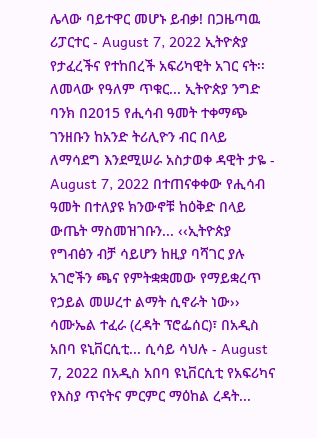ሌላው ባይተዋር መሆኑ ይብቃ! በጋዜጣዉ ሪፓርተር - August 7, 2022 ኢትዮጵያ የታፈረችና የተከበረች አፍሪካዊት አገር ናት፡፡ ለመላው የዓለም ጥቁር... ኢትዮጵያ ንግድ ባንክ በ2015 የሒሳብ ዓመት ተቀማጭ ገንዘቡን ከአንድ ትሪሊዮን ብር በላይ ለማሳደግ እንደሚሠራ አስታወቀ ዳዊት ታዬ - August 7, 2022 በተጠናቀቀው የሒሳብ ዓመት በተለያዩ ክንውኖቹ ከዕቅድ በላይ ውጤት ማስመዝገቡን... ‹‹ኢትዮጵያ የግብፅን ብቻ ሳይሆን ከዚያ ባሻገር ያሉ አገሮችን ጫና የምትቋቋመው የማይቋረጥ የኃይል መሠረተ ልማት ሲኖራት ነው›› ሳሙኤል ተፈራ (ረዳት ፕሮፌሰር)፣ በአዲስ አበባ ዩኒቨርሲቲ... ሲሳይ ሳህሉ - August 7, 2022 በአዲስ አበባ ዩኒቨርሲቲ የአፍሪካና የእስያ ጥናትና ምርምር ማዕከል ረዳት...